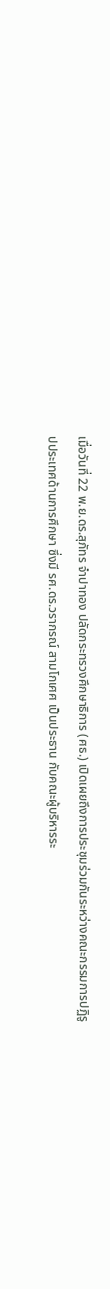เมื่อวันที่ 22 พ.ย.ดร.สุภัทร จำปาทอง ปลัดกระทรวงศึกษาธิการ (ศธ.) เปิดเผยถึงการประชุมร่วมกันระหว่างคณะกรรมการปฏิรูปประเทศด้านการศึกษา ซึ่งมี รศ.ดร.วรากรณ์ สามโกเศศ เป็นประธาน กับคณะผู้บริหารระ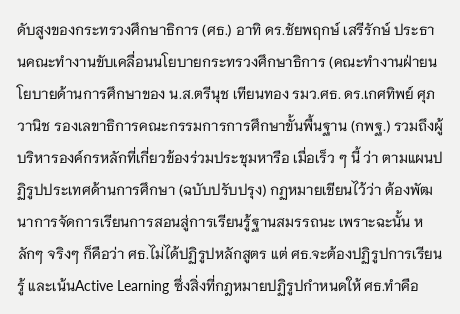ดับสูงของกระทรวงศึกษาธิการ (ศธ.) อาทิ ดร.ชัยพฤกษ์ เสรีรักษ์ ประธานคณะทำงานขับเคลื่อนนโยบายกระทรวงศึกษาธิการ (คณะทำงานฝ่ายนโยบายด้านการศึกษาของ น.ส.ตรีนุช เทียนทอง รมว.ศธ. ดร.เกศทิพย์ ศุภวานิช รองเลขาธิการคณะกรรมการการศึกษาขั้นพื้นฐาน (กพฐ.) รวมถึงผู้บริหารองค์กรหลักที่เกี่ยวข้องร่วมประชุมหารือ เมื่อเร็ว ๆ นี้ ว่า ตามแผนปฏิรูปประเทศด้านการศึกษา (ฉบับปรับปรุง) กฏหมายเขียนไว้ว่า ต้องพัฒนาการจัดการเรียนการสอนสู่การเรียนรู้ฐานสมรรถนะ เพราะฉะนั้น หลักๆ จริงๆ ก็คือว่า ศธ.ไม่ได้ปฏิรูปหลักสูตร แต่ ศธ.จะต้องปฏิรูปการเรียนรู้ และเน้นActive Learning ซึ่งสิ่งที่กฎหมายปฏิรูปกำหนดให้ ศธ.ทำคือ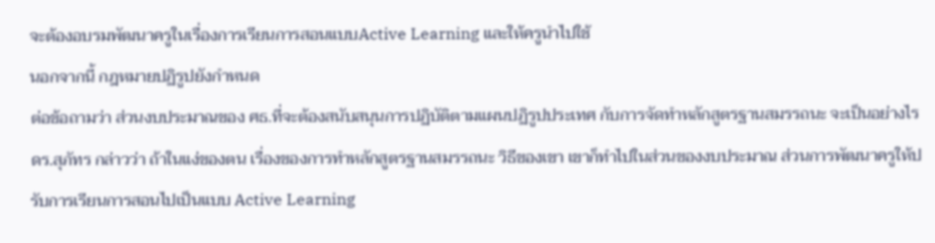จะต้องอบรมพัฒนาครูในเรื่องการเรียนการสอนแบบActive Learning และให้ครูนำไปใช้
นอกจากนี้ กฎหมายปฏิรูปยังกำหนด
ต่อข้อถามว่า ส่วนงบประมาณของ ศธ.ที่จะต้องสนับสนุนการปฏิบัติตามแผนปฏิรูปประเทศ กับการจัดทำหลักสูตรฐานสมรรถนะ จะเป็นอย่างไร ดร.สุภัทร กล่าวว่า ถ้าในแง่ของตน เรื่องของการทำหลักสูตรฐานสมรรถนะ วิธีของเขา เขาก็ทำไปในส่วนของงบประมาณ ส่วนการพัฒนาครูให้ปรับการเรียนการสอนไปเป็นแบบ Active Learning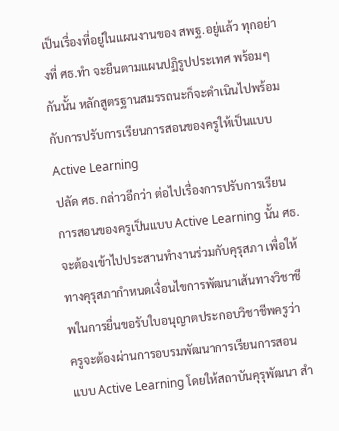เป็นเรื่องที่อยู่ในแผนงานของ สพฐ.อยู่แล้ว ทุกอย่างที่ ศธ.ทำ จะยืนตามแผนปฏิรูปประเทศ พร้อมๆ กันนั้น หลักสูตรฐานสมรรถนะก็จะดำเนินไปพร้อมกับการปรับการเรียนการสอนของครูให้เป็นแบบ Active Learning
ปลัด ศธ. กล่าวอีกว่า ต่อไปเรื่องการปรับการเรียนการสอนของครูเป็นแบบ Active Learning นั้น ศธ.จะต้องเข้าไปประสานทำงานร่วมกับคุรุสภา เพื่อให้ทางคุรุสภากำหนดเงื่อนไขการพัฒนาเส้นทางวิชาชีพในการยื่นขอรับใบอนุญาตประกอบวิชาชีพครูว่า ครูจะต้องผ่านการอบรมพัฒนาการเรียนการสอนแบบ Active Learning โดยให้สถาบันคุรุพัฒนา สำ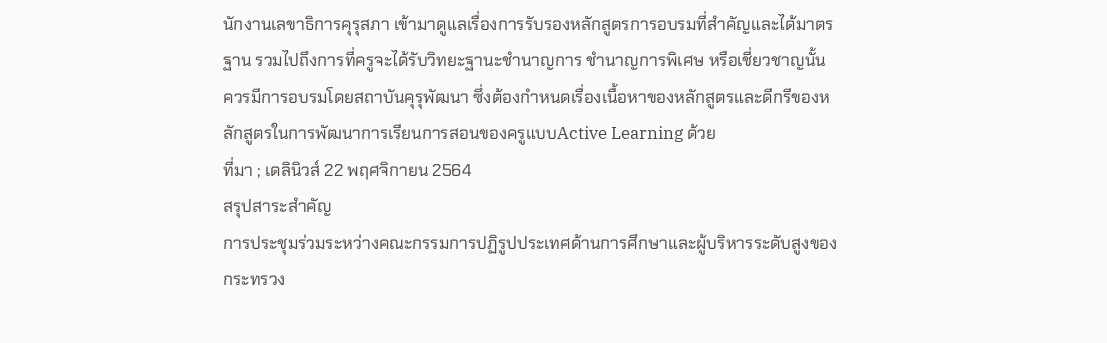นักงานเลขาธิการคุรุสภา เข้ามาดูแลเรื่องการรับรองหลักสูตรการอบรมที่สำคัญและได้มาตรฐาน รวมไปถึงการที่ครูจะได้รับวิทยะฐานะชำนาญการ ชำนาญการพิเศษ หรือเชี่ยวชาญนั้น ควรมีการอบรมโดยสถาบันคุรุพัฒนา ซึ่งต้องกำหนดเรื่องเนื้อหาของหลักสูตรและดีกรีของหลักสูตรในการพัฒนาการเรียนการสอนของครูแบบActive Learning ด้วย
ที่มา ; เดลินิวส์ 22 พฤศจิกายน 2564
สรุปสาระสำคัญ
การประชุมร่วมระหว่างคณะกรรมการปฏิรูปประเทศด้านการศึกษาและผู้บริหารระดับสูงของกระทรวง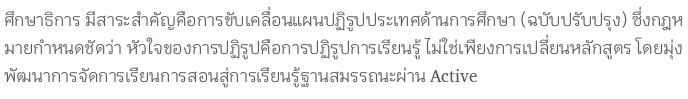ศึกษาธิการ มีสาระสำคัญคือการขับเคลื่อนแผนปฏิรูปประเทศด้านการศึกษา (ฉบับปรับปรุง) ซึ่งกฎหมายกำหนดชัดว่า หัวใจของการปฏิรูปคือการปฏิรูปการเรียนรู้ ไม่ใช่เพียงการเปลี่ยนหลักสูตร โดยมุ่งพัฒนาการจัดการเรียนการสอนสู่การเรียนรู้ฐานสมรรถนะผ่าน Active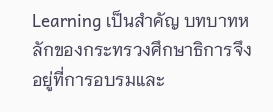Learning เป็นสำคัญ บทบาทหลักของกระทรวงศึกษาธิการจึงอยู่ที่การอบรมและ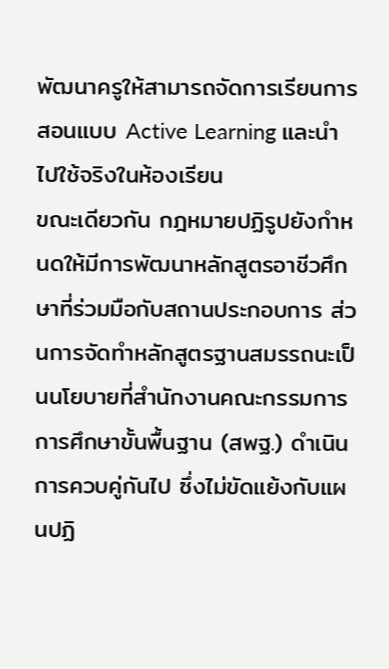พัฒนาครูให้สามารถจัดการเรียนการสอนแบบ Active Learning และนำไปใช้จริงในห้องเรียน
ขณะเดียวกัน กฎหมายปฏิรูปยังกำหนดให้มีการพัฒนาหลักสูตรอาชีวศึกษาที่ร่วมมือกับสถานประกอบการ ส่วนการจัดทำหลักสูตรฐานสมรรถนะเป็นนโยบายที่สำนักงานคณะกรรมการการศึกษาขั้นพื้นฐาน (สพฐ.) ดำเนินการควบคู่กันไป ซึ่งไม่ขัดแย้งกับแผนปฏิ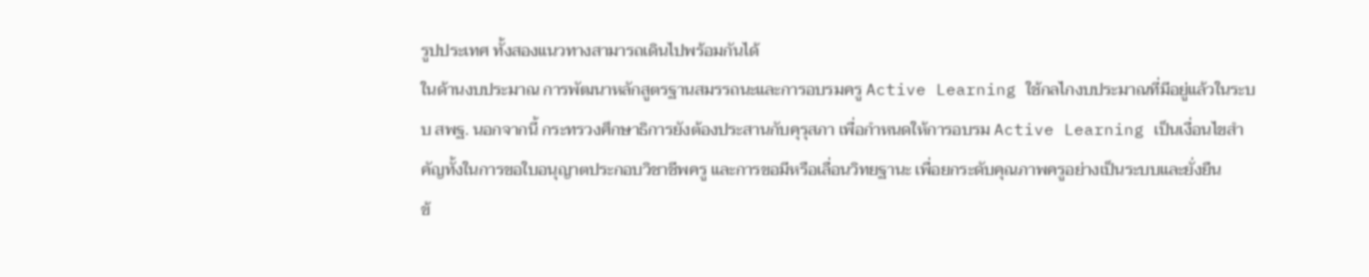รูปประเทศ ทั้งสองแนวทางสามารถเดินไปพร้อมกันได้
ในด้านงบประมาณ การพัฒนาหลักสูตรฐานสมรรถนะและการอบรมครู Active Learning ใช้กลไกงบประมาณที่มีอยู่แล้วในระบบ สพฐ. นอกจากนี้ กระทรวงศึกษาธิการยังต้องประสานกับคุรุสภา เพื่อกำหนดให้การอบรม Active Learning เป็นเงื่อนไขสำคัญทั้งในการขอใบอนุญาตประกอบวิชาชีพครู และการขอมีหรือเลื่อนวิทยฐานะ เพื่อยกระดับคุณภาพครูอย่างเป็นระบบและยั่งยืน
ข้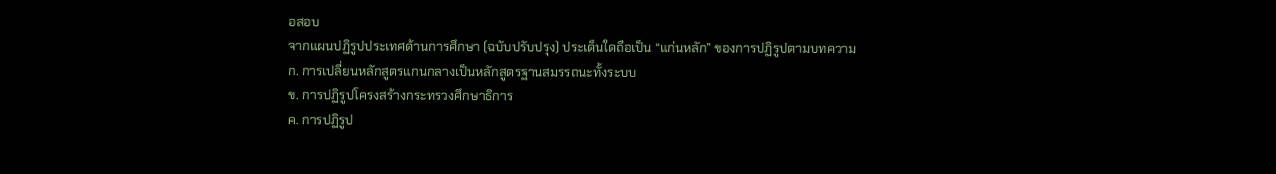อสอบ
จากแผนปฏิรูปประเทศด้านการศึกษา (ฉบับปรับปรุง) ประเด็นใดถือเป็น “แก่นหลัก” ของการปฏิรูปตามบทความ
ก. การเปลี่ยนหลักสูตรแกนกลางเป็นหลักสูตรฐานสมรรถนะทั้งระบบ
ข. การปฏิรูปโครงสร้างกระทรวงศึกษาธิการ
ค. การปฏิรูป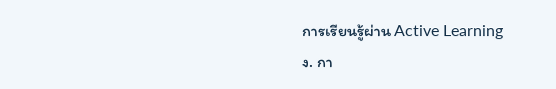การเรียนรู้ผ่าน Active Learning
ง. กา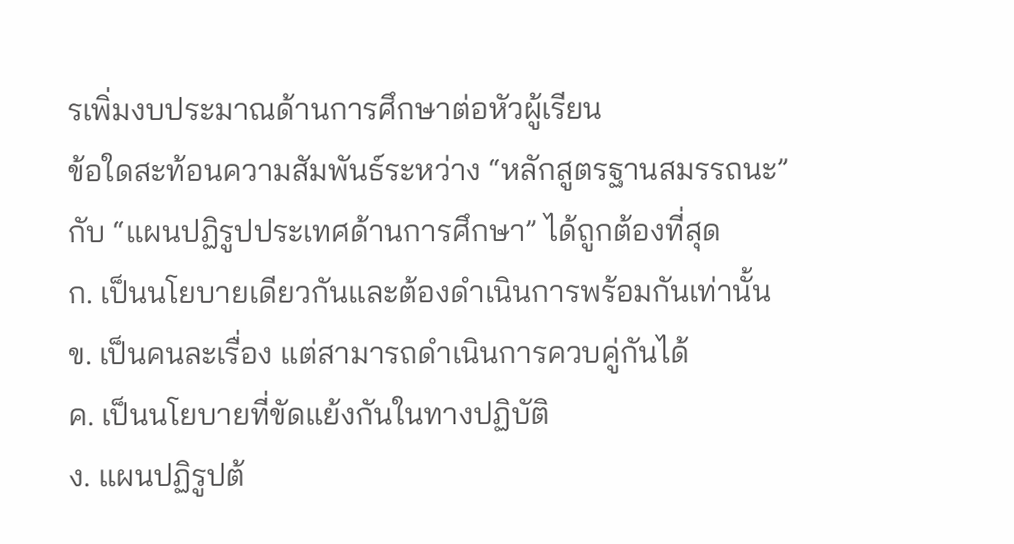รเพิ่มงบประมาณด้านการศึกษาต่อหัวผู้เรียน
ข้อใดสะท้อนความสัมพันธ์ระหว่าง “หลักสูตรฐานสมรรถนะ” กับ “แผนปฏิรูปประเทศด้านการศึกษา” ได้ถูกต้องที่สุด
ก. เป็นนโยบายเดียวกันและต้องดำเนินการพร้อมกันเท่านั้น
ข. เป็นคนละเรื่อง แต่สามารถดำเนินการควบคู่กันได้
ค. เป็นนโยบายที่ขัดแย้งกันในทางปฏิบัติ
ง. แผนปฏิรูปต้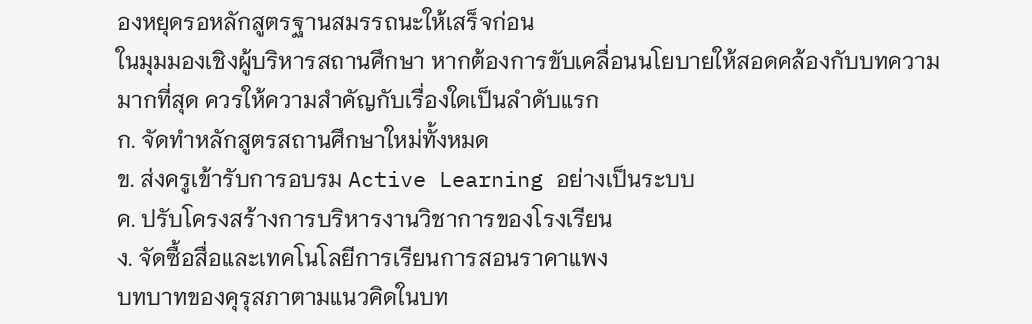องหยุดรอหลักสูตรฐานสมรรถนะให้เสร็จก่อน
ในมุมมองเชิงผู้บริหารสถานศึกษา หากต้องการขับเคลื่อนนโยบายให้สอดคล้องกับบทความมากที่สุด ควรให้ความสำคัญกับเรื่องใดเป็นลำดับแรก
ก. จัดทำหลักสูตรสถานศึกษาใหม่ทั้งหมด
ข. ส่งครูเข้ารับการอบรม Active Learning อย่างเป็นระบบ
ค. ปรับโครงสร้างการบริหารงานวิชาการของโรงเรียน
ง. จัดซื้อสื่อและเทคโนโลยีการเรียนการสอนราคาแพง
บทบาทของคุรุสภาตามแนวคิดในบท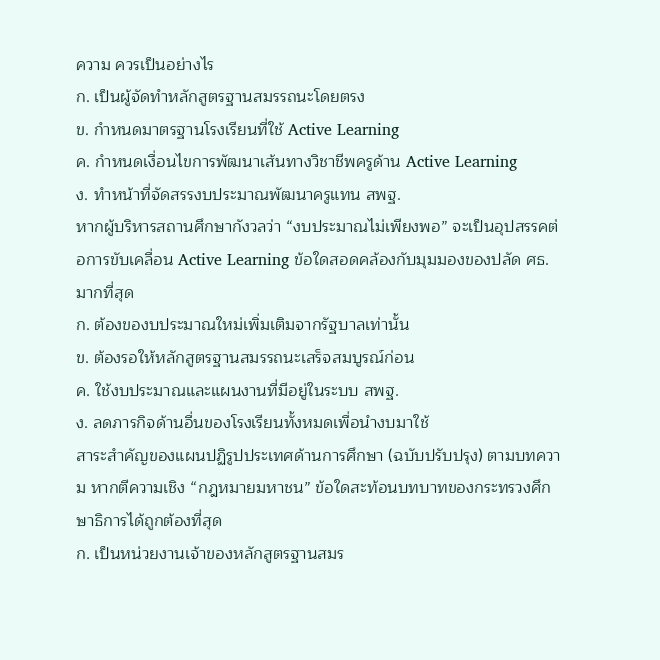ความ ควรเป็นอย่างไร
ก. เป็นผู้จัดทำหลักสูตรฐานสมรรถนะโดยตรง
ข. กำหนดมาตรฐานโรงเรียนที่ใช้ Active Learning
ค. กำหนดเงื่อนไขการพัฒนาเส้นทางวิชาชีพครูด้าน Active Learning
ง. ทำหน้าที่จัดสรรงบประมาณพัฒนาครูแทน สพฐ.
หากผู้บริหารสถานศึกษากังวลว่า “งบประมาณไม่เพียงพอ” จะเป็นอุปสรรคต่อการขับเคลื่อน Active Learning ข้อใดสอดคล้องกับมุมมองของปลัด ศธ. มากที่สุด
ก. ต้องของบประมาณใหม่เพิ่มเติมจากรัฐบาลเท่านั้น
ข. ต้องรอให้หลักสูตรฐานสมรรถนะเสร็จสมบูรณ์ก่อน
ค. ใช้งบประมาณและแผนงานที่มีอยู่ในระบบ สพฐ.
ง. ลดภารกิจด้านอื่นของโรงเรียนทั้งหมดเพื่อนำงบมาใช้
สาระสำคัญของแผนปฏิรูปประเทศด้านการศึกษา (ฉบับปรับปรุง) ตามบทความ หากตีความเชิง “กฎหมายมหาชน” ข้อใดสะท้อนบทบาทของกระทรวงศึกษาธิการได้ถูกต้องที่สุด
ก. เป็นหน่วยงานเจ้าของหลักสูตรฐานสมร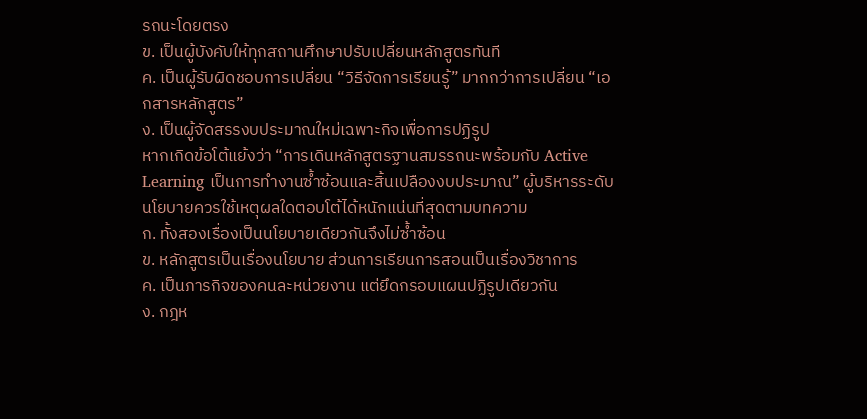รถนะโดยตรง
ข. เป็นผู้บังคับให้ทุกสถานศึกษาปรับเปลี่ยนหลักสูตรทันที
ค. เป็นผู้รับผิดชอบการเปลี่ยน “วิธีจัดการเรียนรู้” มากกว่าการเปลี่ยน “เอกสารหลักสูตร”
ง. เป็นผู้จัดสรรงบประมาณใหม่เฉพาะกิจเพื่อการปฏิรูป
หากเกิดข้อโต้แย้งว่า “การเดินหลักสูตรฐานสมรรถนะพร้อมกับ Active Learning เป็นการทำงานซ้ำซ้อนและสิ้นเปลืองงบประมาณ” ผู้บริหารระดับนโยบายควรใช้เหตุผลใดตอบโต้ได้หนักแน่นที่สุดตามบทความ
ก. ทั้งสองเรื่องเป็นนโยบายเดียวกันจึงไม่ซ้ำซ้อน
ข. หลักสูตรเป็นเรื่องนโยบาย ส่วนการเรียนการสอนเป็นเรื่องวิชาการ
ค. เป็นภารกิจของคนละหน่วยงาน แต่ยึดกรอบแผนปฏิรูปเดียวกัน
ง. กฎห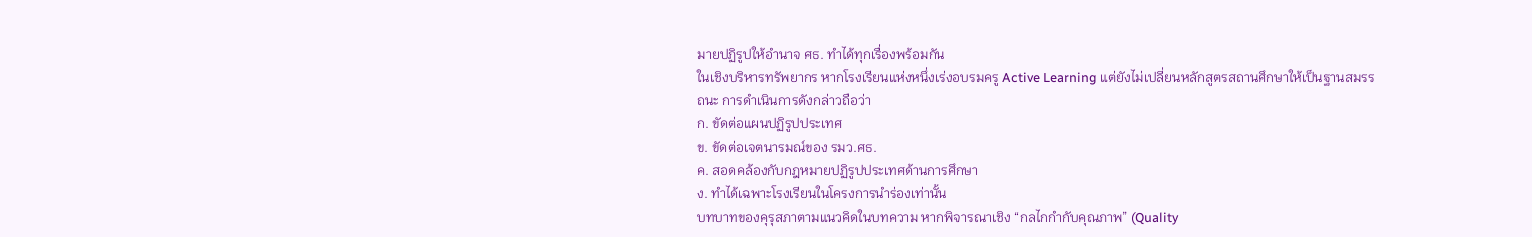มายปฏิรูปให้อำนาจ ศธ. ทำได้ทุกเรื่องพร้อมกัน
ในเชิงบริหารทรัพยากร หากโรงเรียนแห่งหนึ่งเร่งอบรมครู Active Learning แต่ยังไม่เปลี่ยนหลักสูตรสถานศึกษาให้เป็นฐานสมรรถนะ การดำเนินการดังกล่าวถือว่า
ก. ขัดต่อแผนปฏิรูปประเทศ
ข. ขัดต่อเจตนารมณ์ของ รมว.ศธ.
ค. สอดคล้องกับกฎหมายปฏิรูปประเทศด้านการศึกษา
ง. ทำได้เฉพาะโรงเรียนในโครงการนำร่องเท่านั้น
บทบาทของคุรุสภาตามแนวคิดในบทความ หากพิจารณาเชิง “กลไกกำกับคุณภาพ” (Quality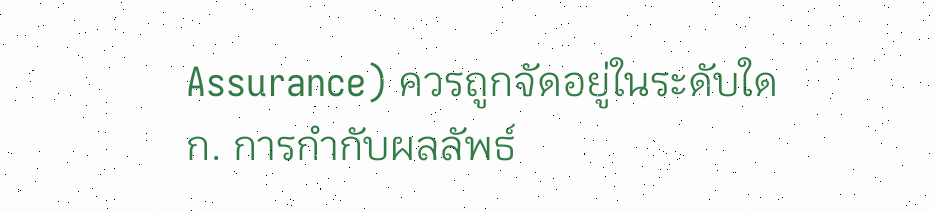Assurance) ควรถูกจัดอยู่ในระดับใด
ก. การกำกับผลลัพธ์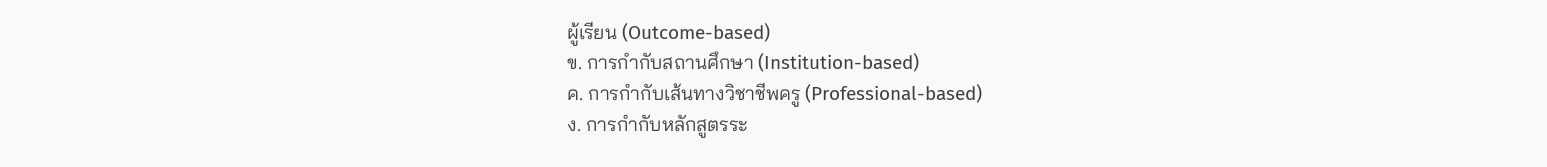ผู้เรียน (Outcome-based)
ข. การกำกับสถานศึกษา (Institution-based)
ค. การกำกับเส้นทางวิชาชีพครู (Professional-based)
ง. การกำกับหลักสูตรระ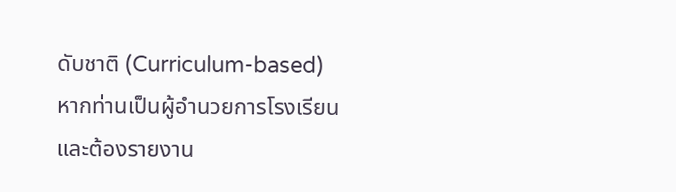ดับชาติ (Curriculum-based)
หากท่านเป็นผู้อำนวยการโรงเรียน และต้องรายงาน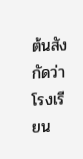ต้นสังกัดว่าโรงเรียน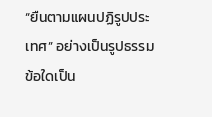“ยืนตามแผนปฏิรูปประเทศ” อย่างเป็นรูปธรรม ข้อใดเป็น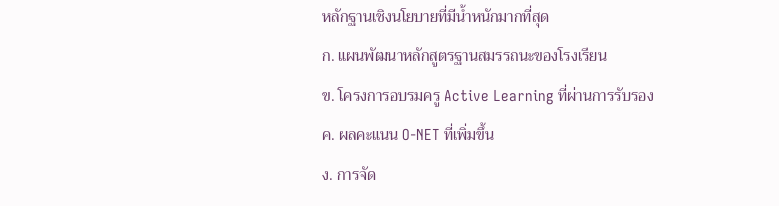หลักฐานเชิงนโยบายที่มีน้ำหนักมากที่สุด
ก. แผนพัฒนาหลักสูตรฐานสมรรถนะของโรงเรียน
ข. โครงการอบรมครู Active Learning ที่ผ่านการรับรอง
ค. ผลคะแนน O-NET ที่เพิ่มขึ้น
ง. การจัด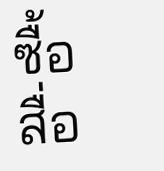ซื้อสื่อ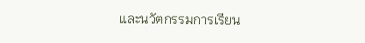และนวัตกรรมการเรียน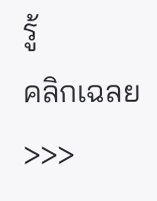รู้
คลิกเฉลย >>>